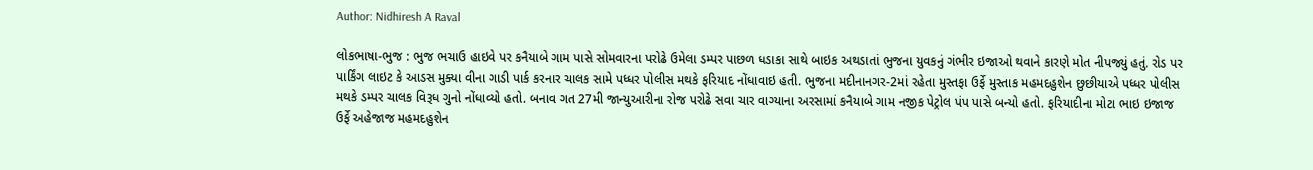Author: Nidhiresh A Raval

લોકભાષા-ભુજ : ભુજ ભચાઉ હાઇવે પર કનૈયાબે ગામ પાસે સોમવારના પરોઢે ઉમેલા ડમ્પર પાછળ ધડાકા સાથે બાઇક અથડાતાં ભુજના યુવકનું ગંભીર ઇજાઓ થવાને કારણે મોત નીપજ્યું હતું. રોડ પર પાર્કિંગ લાઇટ કે આડસ મુક્યા વીના ગાડી પાર્ક કરનાર ચાલક સામે પધ્ધર પોલીસ મથકે ફરિયાદ નોંધાવાઇ હતી. ભુજના મદીનાનગર-2માં રહેતા મુસ્તફા ઉર્ફે મુસ્તાક મહમદહુશેન છુછીયાએ પધ્ધર પોલીસ મથકે ડમ્પર ચાલક વિરૂધ ગુનો નોંધાવ્યો હતો. બનાવ ગત 27મી જાન્યુઆરીના રોજ પરોઢે સવા ચાર વાગ્યાના અરસામાં કનૈયાબે ગામ નજીક પેટ્રોલ પંપ પાસે બન્યો હતો. ફરિયાદીના મોટા ભાઇ ઇજાજ ઉર્ફે અહેજાજ મહમદહુશેન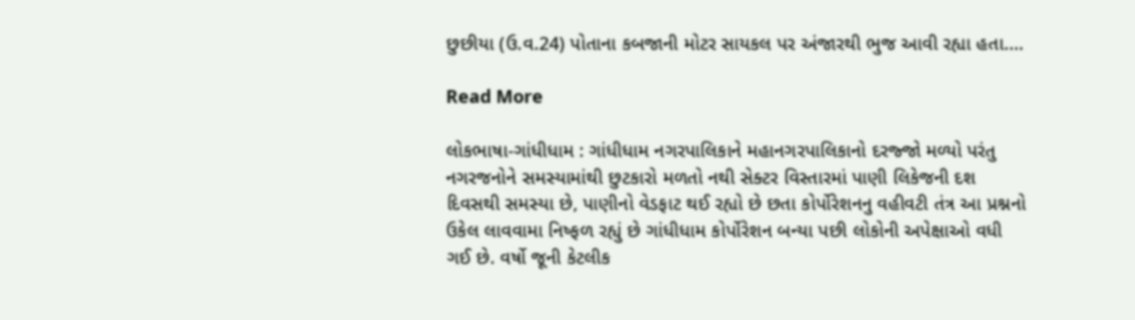છુછીયા (ઉ.વ.24) પોતાના કબજાની મોટર સાયકલ પર અંજારથી ભુજ આવી રહ્યા હતા.…

Read More

લોકભાષા-ગાંધીધામ : ગાંધીધામ નગરપાલિકાને મહાનગરપાલિકાનો દરજ્જો મળ્યો પરંતુ નગરજનોને સમસ્યામાંથી છુટકારો મળતો નથી સેક્ટર વિસ્તારમાં પાણી લિકેજની દશ દિવસથી સમસ્યા છે, પાણીનો વેડફાટ થઈ રહ્યો છે છતા કોર્પોરેશનનુ વહીવટી તંત્ર આ પ્રશ્નનો ઉકેલ લાવવામા નિષ્ફળ રહ્યું છે ગાંધીધામ કોર્પોરેશન બન્યા પછી લોકોની અપેક્ષાઓ વધી ગઈ છે. વર્ષો જૂની કેટલીક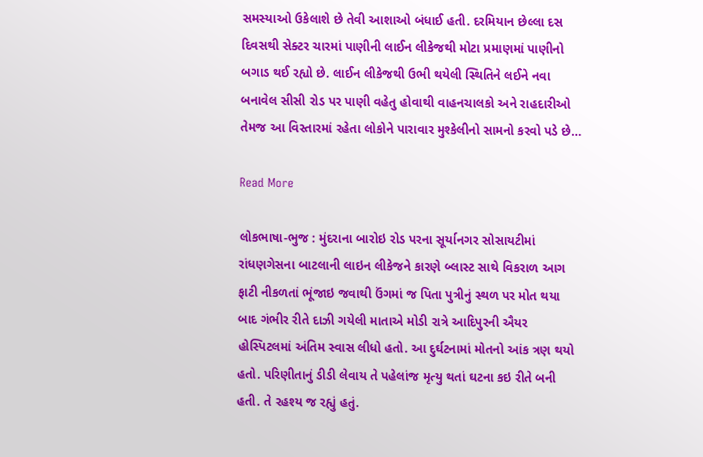સમસ્યાઓ ઉકેલાશે છે તેવી આશાઓ બંધાઈ હતી. દરમિયાન છેલ્લા દસ દિવસથી સેક્ટર ચારમાં પાણીની લાઈન લીકેજથી મોટા પ્રમાણમાં પાણીનો બગાડ થઈ રહ્યો છે. લાઈન લીકેજથી ઉભી થયેલી સ્થિતિને લઈને નવા બનાવેલ સીસી રોડ પર પાણી વહેતુ હોવાથી વાહનચાલકો અને રાહદારીઓ તેમજ આ વિસ્તારમાં રહેતા લોકોને પારાવાર મુશ્કેલીનો સામનો કરવો પડે છે…

Read More

લોકભાષા-ભુજ : મુંદરાના બારોઇ રોડ પરના સૂર્યાનગર સોસાયટીમાં રાંધણગેસના બાટલાની લાઇન લીકેજને કારણે બ્લાસ્ટ સાથે વિકરાળ આગ ફાટી નીકળતાં ભૂંજાઇ જવાથી ઉંગમાં જ પિતા પુત્રીનું સ્થળ પર મોત થયા બાદ ગંભીર રીતે દાઝી ગયેલી માતાએ મોડી રાત્રે આદિપુરની ઐયર હોસ્પિટલમાં અંતિમ સ્વાસ લીધો હતો. આ દુર્ઘટનામાં મોતનો આંક ત્રણ થયો હતો. પરિણીતાનું ડીડી લેવાય તે પહેલાંજ મૃત્યુ થતાં ઘટના કઇ રીતે બની હતી. તે રહશ્ય જ રહ્યું હતું.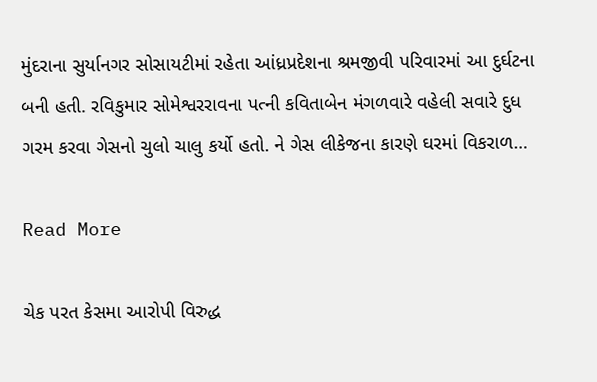મુંદરાના સુર્યાનગર સોસાયટીમાં રહેતા આંધ્રપ્રદેશના શ્રમજીવી પરિવારમાં આ દુર્ઘટના બની હતી. રવિકુમાર સોમેશ્વરરાવના પત્ની કવિતાબેન મંગળવારે વહેલી સવારે દુધ ગરમ કરવા ગેસનો ચુલો ચાલુ કર્યો હતો. ને ગેસ લીકેજના કારણે ઘરમાં વિકરાળ…

Read More

ચેક પરત કેસમા આરોપી વિરુદ્ધ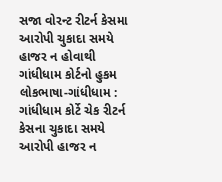સજા વોરન્ટ રીટર્ન કેસમા આરોપી ચુકાદા સમયે હાજર ન હોવાથી ગાંધીધામ કોર્ટનો હુકમ લોકભાષા-ગાંધીધામ : ગાંધીધામ કોર્ટે ચેક રીટર્ન કેસના ચુકાદા સમયે આરોપી હાજર ન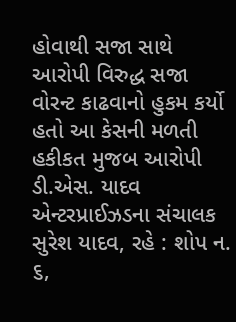હોવાથી સજા સાથે આરોપી વિરુદ્ધ સજા વોરન્ટ કાઢવાનો હુકમ કર્યો હતો આ કેસની મળતી હકીકત મુજબ આરોપી ડી.એસ. યાદવ એન્ટરપ્રાઈઝડના સંચાલક સુરેશ યાદવ, રહે : શોપ ન. ૬,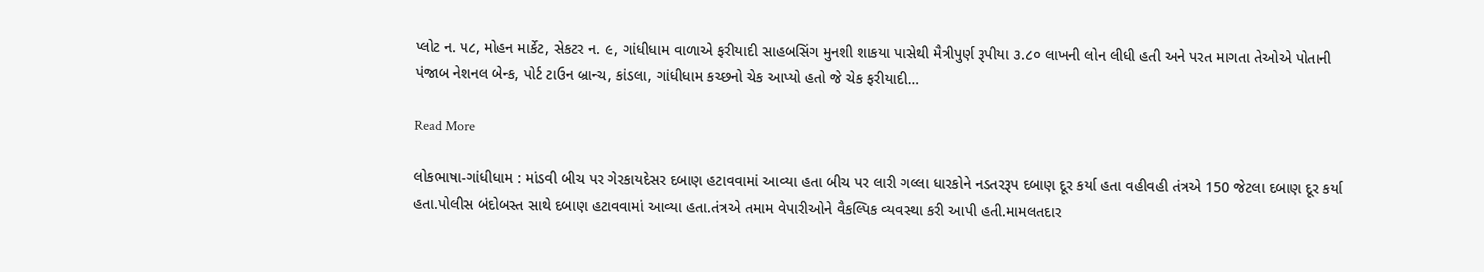પ્લોટ ન. ૫૮, મોહન માર્કેટ, સેકટર ન. ૯, ગાંધીધામ વાળાએ ફરીયાદી સાહબસિંગ મુનશી શાકયા પાસેથી મૈત્રીપુર્ણ રૂપીયા ૩.૮૦ લાખની લોન લીધી હતી અને પરત માગતા તેઓએ પોતાની પંજાબ નેશનલ બેન્ક, પોર્ટ ટાઉન બ્રાન્ચ, કાંડલા, ગાંધીધામ કચ્છનો ચેક આપ્યો હતો જે ચેક ફરીયાદી…

Read More

લોકભાષા-ગાંધીધામ : માંડવી બીચ પર ગેરકાયદેસર દબાણ હટાવવામાં આવ્યા હતા બીચ પર લારી ગલ્લા ધારકોને નડતરરૂપ દબાણ દૂર કર્યા હતા વહીવહી તંત્રએ 150 જેટલા દબાણ દૂર કર્યા હતા.પોલીસ બંદોબસ્ત સાથે દબાણ હટાવવામાં આવ્યા હતા.તંત્રએ તમામ વેપારીઓને વૈકલ્પિક વ્યવસ્થા કરી આપી હતી.મામલતદાર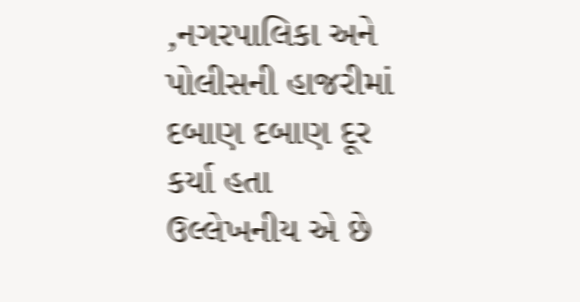,નગરપાલિકા અને પોલીસની હાજરીમાં દબાણ દબાણ દૂર કર્યા હતા ઉલ્લેખનીય એ છે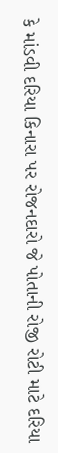કે માંડવી દરિયા કિનારા પર રોજનદારો જે પોતાની રોજી રોટી માટે દરિયા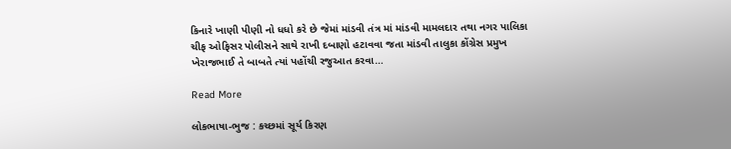કિનારે ખાણી પીણી નો ધધો કરે છે જેમાં માંડવી તંત્ર માં માંડવી મામલદાર તથા નગર પાલિકા ચીફ ઓફિસર પોલીસને સાથે રાખી દબાણો હટાવવા જતા માંડવી તાલુકા કોંગ્રેસ પ્રમુખ ખેરાજભાઈ તે બાબતે ત્યાં પહોંચી રજુઆત કરવા…

Read More

લોકભાષા-ભુજ : કચ્છમાં સૂર્ય કિરણ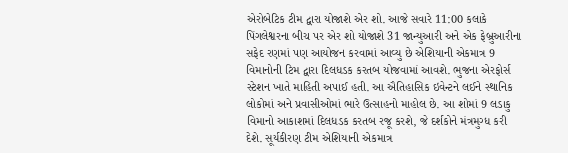એરોબેટિક ટીમ દ્વારા યોજાશે એર શો. આજે સવારે 11:00 કલાકે પિંગલેશ્વરના બીચ પર એર શો યોજાશે 31 જાન્યુઆરી અને એક ફેબ્રુઆરીના સફેદ રણમાં પણ આયોજન કરવામાં આવ્યુ છે એશિયાની એકમાત્ર 9 વિમાનોની ટિમ દ્વારા દિલધડક કરતબ યોજવામાં આવશે. ભુજના એરફોર્સ સ્ટેશન ખાતે માહિતી અપાઈ હતી. આ ઐતિહાસિક ઇવેન્ટને લઈને સ્થાનિક લોકોમાં અને પ્રવાસીઓમાં ભારે ઉત્સાહનો માહોલ છે. આ શોમાં 9 લડાકુ વિમાનો આકાશમાં દિલધડક કરતબ રજૂ કરશે, જે દર્શકોને મંત્રમુગ્ધ કરી દેશે. સૂર્યકીરણ ટીમ એશિયાની એકમાત્ર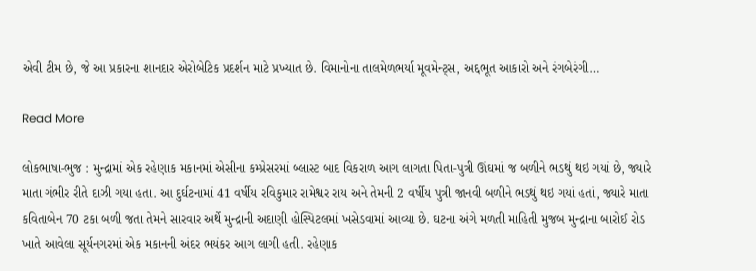એવી ટીમ છે, જે આ પ્રકારના શાનદાર એરોબેટિક પ્રદર્શન માટે પ્રખ્યાત છે. વિમાનોના તાલમેળભર્યા મૂવમેન્ટ્સ, અદ્દભૂત આકારો અને રંગબેરંગી…

Read More

લોકભાષા-ભુજ : મુન્દ્રામાં એક રહેણાક મકાનમાં એસીના કમ્પ્રેસરમાં બ્લાસ્ટ બાદ વિકરાળ આગ લાગતા પિતા-પુત્રી ઊંઘમાં જ બળીને ભડથું થઇ ગયાં છે, જ્યારે માતા ગંભીર રીતે દાઝી ગયા હતા. આ દુર્ઘટનામાં 41 વર્ષીય રવિકુમાર રામેશ્વર રાય અને તેમની 2 વર્ષીય પુત્રી જાનવી બળીને ભડથું થઇ ગયાં હતાં, જ્યારે માતા કવિતાબેન 70 ટકા બળી જતા તેમને સારવાર અર્થે મુન્દ્રાની અદાણી હોસ્પિટલમાં ખસેડવામાં આવ્યા છે. ઘટના અંગે મળતી માહિતી મુજબ મુન્દ્રાના બારોઈ રોડ ખાતે આવેલા સૂર્યનગરમાં એક મકાનની અંદર ભયંકર આગ લાગી હતી. રહેણાક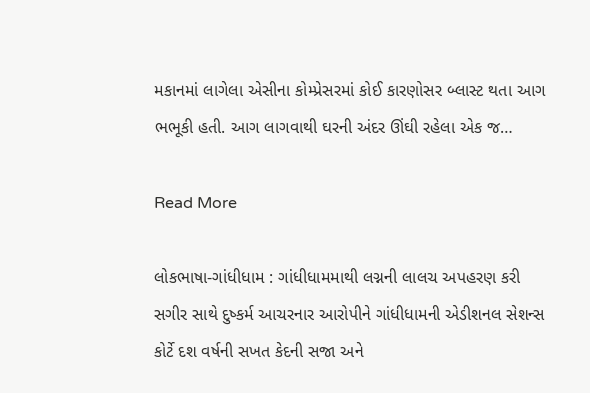મકાનમાં લાગેલા એસીના કોમ્પ્રેસરમાં કોઈ કારણોસર બ્લાસ્ટ થતા આગ ભભૂકી હતી. આગ લાગવાથી ઘરની અંદર ઊંઘી રહેલા એક જ…

Read More

લોકભાષા-ગાંધીધામ : ગાંધીધામમાથી લગ્નની લાલચ અપહરણ કરી સગીર સાથે દુષ્કર્મ આચરનાર આરોપીને ગાંધીધામની એડીશનલ સેશન્સ કોર્ટે દશ વર્ષની સખત કેદની સજા અને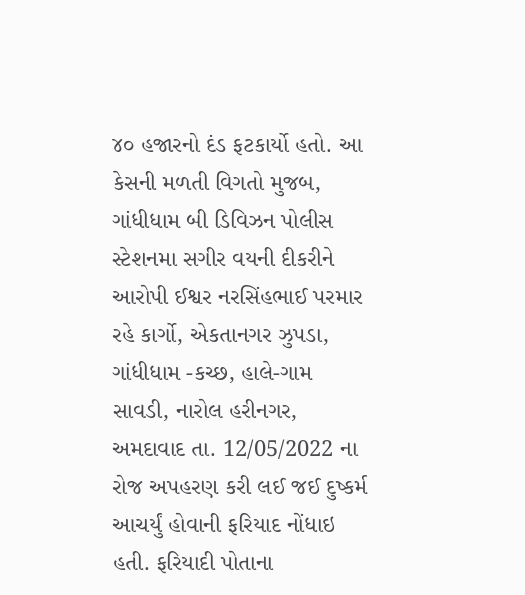૪૦ હજારનો દંડ ફટકાર્યો હતો. આ કેસની મળતી વિગતો મુજબ, ગાંધીધામ બી ડિવિઝન પોલીસ સ્ટેશનમા સગીર વયની દીકરીને આરોપી ઈશ્વર નરસિંહભાઈ પરમાર રહે કાર્ગો, એકતાનગર ઝુપડા, ગાંધીધામ -કચ્છ, હાલે-ગામ સાવડી, નારોલ હરીનગર, અમદાવાદ તા. 12/05/2022 ના રોજ અપહરણ કરી લઈ જઈ દુષ્કર્મ આચર્યું હોવાની ફરિયાદ નોંધાઇ હતી. ફરિયાદી પોતાના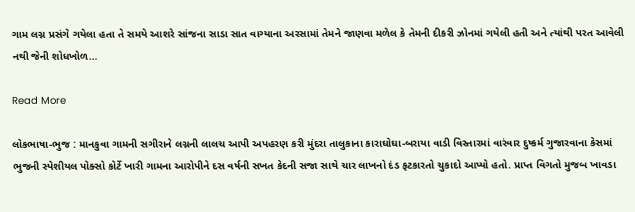ગામ લગ્ન પ્રસંગે ગયેલા હતા તે સમયે આશરે સાંજના સાડા સાત વાગ્યાના અરસામાં તેમને જાણવા મળેલ કે તેમની દીકરી ઝોનમાં ગયેલી હતી અને ત્યાંથી પરત આવેલી નથી જેની શોધખોળ…

Read More

લોકભાષા-ભુજ : માનકુવા ગામની સગીરાને લગ્નની લાલચ આપી અપહરણ કરી મુંદરા તાલુકાના કારાઘોઘા-બરાયા વાડી વિસ્તારમાં વારંવાર દુષ્કર્મ ગુજારવાના કેસમાં ભુજની સ્પેશીયલ પોક્સો કોર્ટે ખારી ગામના આરોપીને દસ વર્ષની સખત કેદની સજા સાથે ચાર લાખનો દંડ ફટકારતો ચુકાદો આપ્યો હતો. પ્રાપ્ત વિગતો મુજબ ખાવડા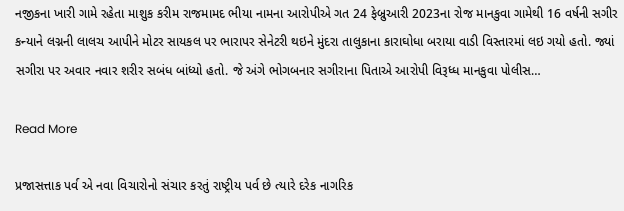નજીકના ખારી ગામે રહેતા માશુક કરીમ રાજમામદ ભીયા નામના આરોપીએ ગત 24 ફેબ્રુઆરી 2023ના રોજ માનકુવા ગામેથી 16 વર્ષની સગીર કન્યાને લગ્નની લાલચ આપીને મોટર સાયકલ પર ભારાપર સેનેટરી થઇને મુંદરા તાલુકાના કારાઘોધા બરાયા વાડી વિસ્તારમાં લઇ ગયો હતો. જ્યાં સગીરા પર અવાર નવાર શરીર સબંધ બાંધ્યો હતો. જે અંગે ભોગબનાર સગીરાના પિતાએ આરોપી વિરૂધ્ધ માનકુવા પોલીસ…

Read More

પ્રજાસત્તાક પર્વ એ નવા વિચારોનો સંચાર કરતું રાષ્ટ્રીય પર્વ છે ત્યારે દરેક નાગરિક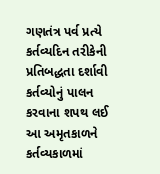ગણતંત્ર પર્વ પ્રત્યે કર્તવ્યદિન તરીકેની પ્રતિબદ્ધતા દર્શાવી કર્તવ્યોનું પાલન કરવાના શપથ લઈ આ અમૃતકાળને કર્તવ્યકાળમાં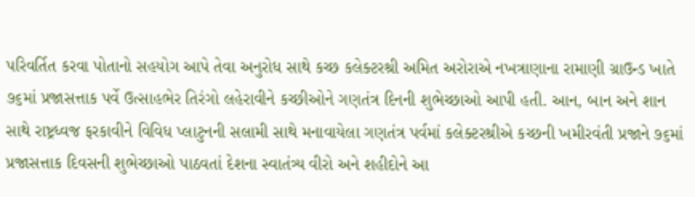પરિવર્તિત કરવા પોતાનો સહયોગ આપે તેવા અનુરોધ સાથે કચ્છ કલેક્ટરશ્રી અમિત અરોરાએ નખત્રાણાના રામાણી ગ્રાઉન્ડ ખાતે ૭૬માં પ્રજાસત્તાક પર્વે ઉત્સાહભેર તિરંગો લહેરાવીને કચ્છીઓને ગણતંત્ર દિનની શુભેચ્છાઓ આપી હતી. આન, બાન અને શાન સાથે રાષ્ટ્રધ્વજ ફરકાવીને વિવિધ પ્લાટુનની સલામી સાથે મનાવાયેલા ગણતંત્ર પર્વમાં કલેક્ટરશ્રીએ કચ્છની ખમીરવંતી પ્રજાને ૭૬માં પ્રજાસત્તાક દિવસની શુભેચ્છાઓ પાઠવતાં દેશના સ્વાતંત્ર્ય વીરો અને શહીદોને આ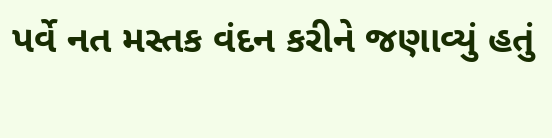પર્વે નત મસ્તક વંદન કરીને જણાવ્યું હતું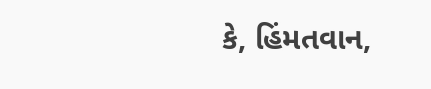કે, હિંમતવાન,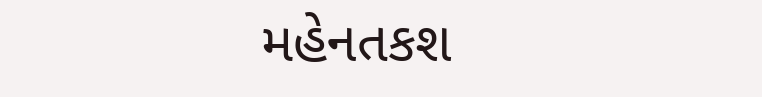મહેનતકશ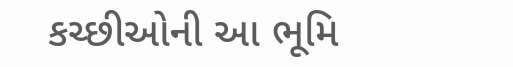કચ્છીઓની આ ભૂમિ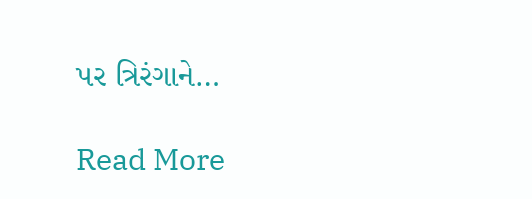પર ત્રિરંગાને…

Read More